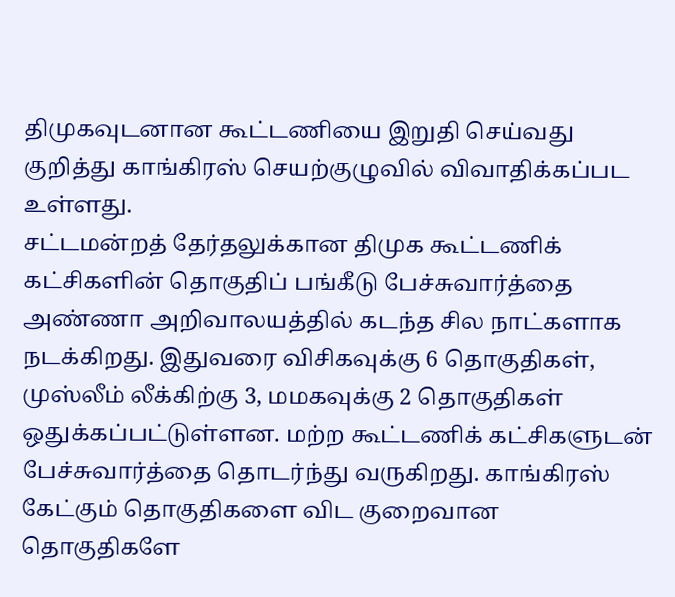திமுகவுடனான கூட்டணியை இறுதி செய்வது குறித்து காங்கிரஸ் செயற்குழுவில் விவாதிக்கப்பட உள்ளது.
சட்டமன்றத் தேர்தலுக்கான திமுக கூட்டணிக் கட்சிகளின் தொகுதிப் பங்கீடு பேச்சுவார்த்தை அண்ணா அறிவாலயத்தில் கடந்த சில நாட்களாக நடக்கிறது. இதுவரை விசிகவுக்கு 6 தொகுதிகள், முஸ்லீம் லீக்கிற்கு 3, மமகவுக்கு 2 தொகுதிகள் ஒதுக்கப்பட்டுள்ளன. மற்ற கூட்டணிக் கட்சிகளுடன் பேச்சுவார்த்தை தொடர்ந்து வருகிறது. காங்கிரஸ் கேட்கும் தொகுதிகளை விட குறைவான தொகுதிகளே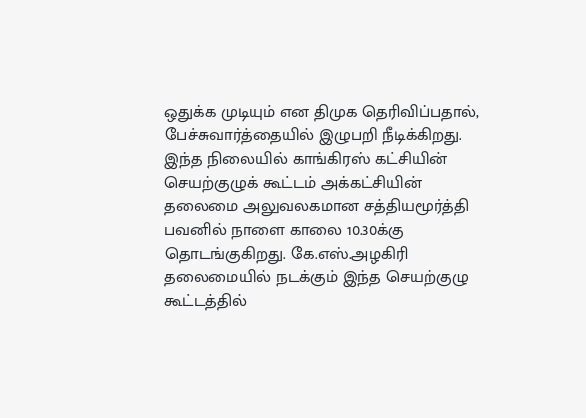ஒதுக்க முடியும் என திமுக தெரிவிப்பதால், பேச்சுவார்த்தையில் இழுபறி நீடிக்கிறது.
இந்த நிலையில் காங்கிரஸ் கட்சியின் செயற்குழுக் கூட்டம் அக்கட்சியின் தலைமை அலுவலகமான சத்தியமூர்த்தி பவனில் நாளை காலை 10.30க்கு தொடங்குகிறது. கே.எஸ்.அழகிரி தலைமையில் நடக்கும் இந்த செயற்குழு கூட்டத்தில்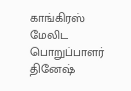காங்கிரஸ் மேலிட பொறுப்பாளர் தினேஷ்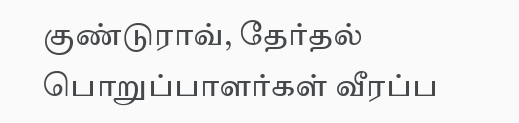குண்டுராவ், தேர்தல் பொறுப்பாளர்கள் வீரப்ப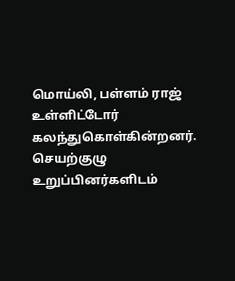மொய்லி, பள்ளம் ராஜ் உள்ளிட்டோர் கலந்துகொள்கின்றனர்.
செயற்குழு உறுப்பினர்களிடம்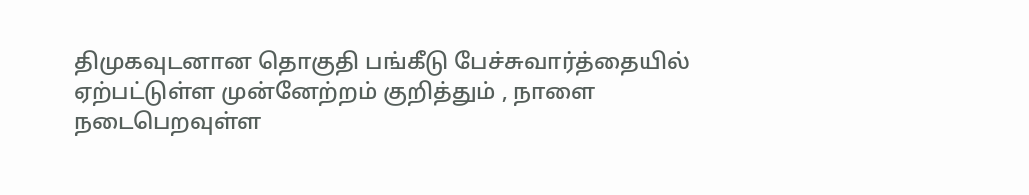திமுகவுடனான தொகுதி பங்கீடு பேச்சுவார்த்தையில் ஏற்பட்டுள்ள முன்னேற்றம் குறித்தும் , நாளை நடைபெறவுள்ள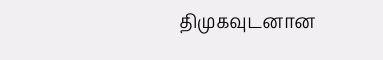திமுகவுடனான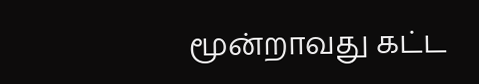மூன்றாவது கட்ட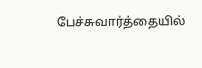பேச்சுவார்த்தையில்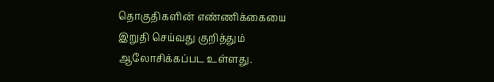தொகுதிகளின் எண்ணிக்கையை இறுதி செய்வது குறித்தும் ஆலோசிக்கப்பட உள்ளது.